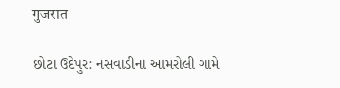गुजरात

છોટા ઉદેપુર: નસવાડીના આમરોલી ગામે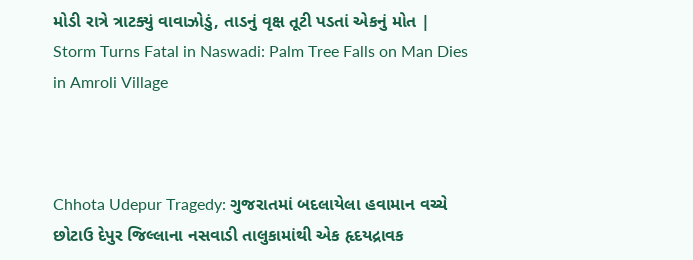મોડી રાત્રે ત્રાટક્યું વાવાઝોડું, તાડનું વૃક્ષ તૂટી પડતાં એકનું મોત | Storm Turns Fatal in Naswadi: Palm Tree Falls on Man Dies in Amroli Village



Chhota Udepur Tragedy: ગુજરાતમાં બદલાયેલા હવામાન વચ્ચે છોટાઉ દેપુર જિલ્લાના નસવાડી તાલુકામાંથી એક હૃદયદ્રાવક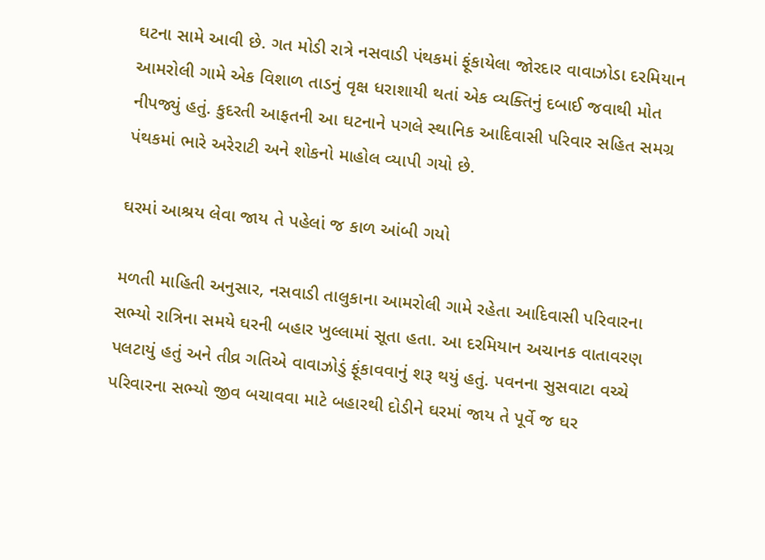ઘટના સામે આવી છે. ગત મોડી રાત્રે નસવાડી પંથકમાં ફૂંકાયેલા જોરદાર વાવાઝોડા દરમિયાન આમરોલી ગામે એક વિશાળ તાડનું વૃક્ષ ધરાશાયી થતાં એક વ્યક્તિનું દબાઈ જવાથી મોત નીપજ્યું હતું. કુદરતી આફતની આ ઘટનાને પગલે સ્થાનિક આદિવાસી પરિવાર સહિત સમગ્ર પંથકમાં ભારે અરેરાટી અને શોકનો માહોલ વ્યાપી ગયો છે.

ઘરમાં આશ્રય લેવા જાય તે પહેલાં જ કાળ આંબી ગયો

મળતી માહિતી અનુસાર, નસવાડી તાલુકાના આમરોલી ગામે રહેતા આદિવાસી પરિવારના સભ્યો રાત્રિના સમયે ઘરની બહાર ખુલ્લામાં સૂતા હતા. આ દરમિયાન અચાનક વાતાવરણ પલટાયું હતું અને તીવ્ર ગતિએ વાવાઝોડું ફૂંકાવવાનું શરૂ થયું હતું. પવનના સુસવાટા વચ્ચે પરિવારના સભ્યો જીવ બચાવવા માટે બહારથી દોડીને ઘરમાં જાય તે પૂર્વે જ ઘર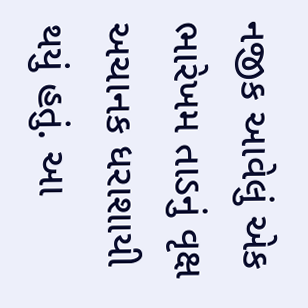નજીક આવેલું એક ભારેખમ તાડનું વૃક્ષ અચાનક ધરાશાયી થયું હતું. આ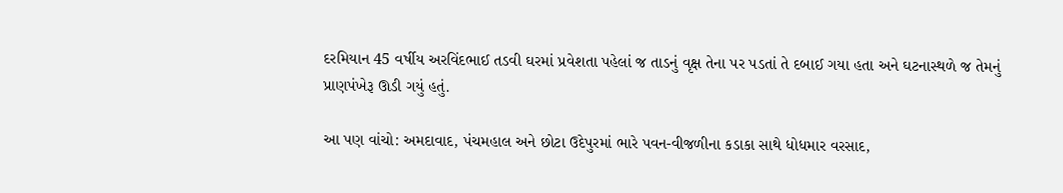દરમિયાન 45 વર્ષીય અરવિંદભાઈ તડવી ઘરમાં પ્રવેશતા પહેલાં જ તાડનું વૃક્ષ તેના પર પડતાં તે દબાઈ ગયા હતા અને ઘટનાસ્થળે જ તેમનું પ્રાણપંખેરૂ ઊડી ગયું હતું.

આ પણ વાંચો: અમદાવાદ, પંચમહાલ અને છોટા ઉદેપુરમાં ભારે પવન-વીજળીના કડાકા સાથે ધોધમાર વરસાદ,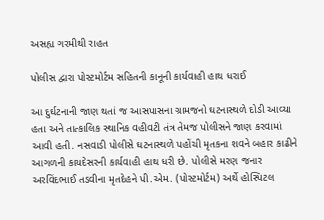અસહ્ય ગરમીથી રાહત

પોલીસ દ્વારા પોસ્ટમોર્ટમ સહિતની કાનૂની કાર્યવાહી હાથ ધરાઈ

આ દુર્ઘટનાની જાણ થતાં જ આસપાસના ગ્રામજનો ઘટનાસ્થળે દોડી આવ્યા હતા અને તાત્કાલિક સ્થાનિક વહીવટી તંત્ર તેમજ પોલીસને જાણ કરવામાં આવી હતી. નસવાડી પોલીસે ઘટનાસ્થળે પહોંચી મૃતકના શવને બહાર કાઢીને આગળની કાયદેસરની કાર્યવાહી હાથ ધરી છે. પોલીસે મરણ જનાર અરવિંદભાઈ તડવીના મૃતદેહને પી.એમ. (પોસ્ટમોર્ટમ) અર્થે હોસ્પિટલ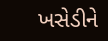ખસેડીને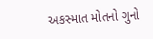અકસ્માત મોતનો ગુનો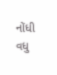નોંધી વધુ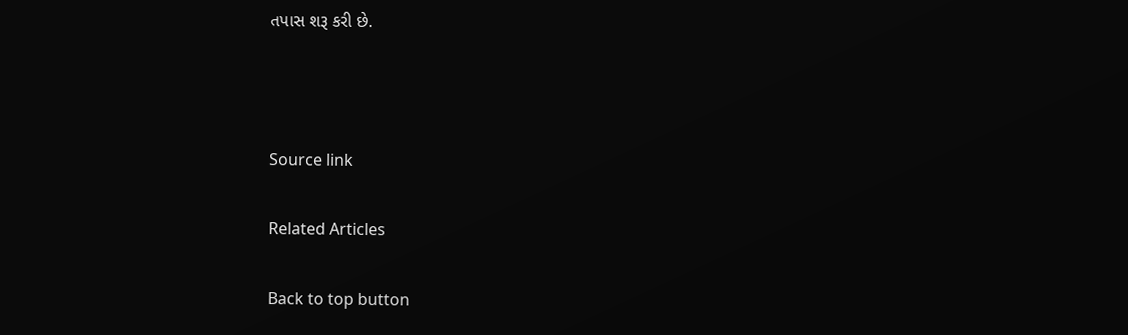તપાસ શરૂ કરી છે.



Source link

Related Articles

Back to top button